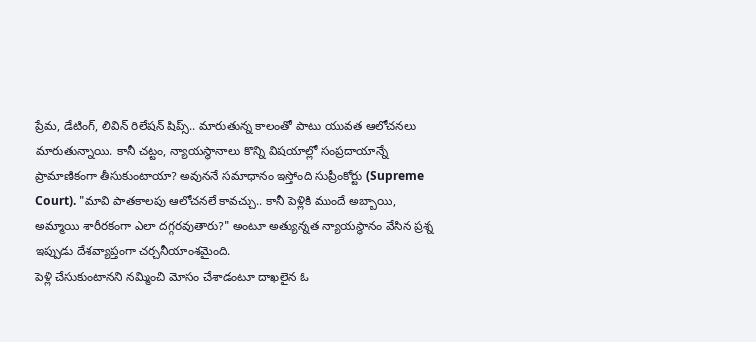ప్రేమ, డేటింగ్, లివిన్ రిలేషన్ షిప్స్.. మారుతున్న కాలంతో పాటు యువత ఆలోచనలు మారుతున్నాయి. కానీ చట్టం, న్యాయస్థానాలు కొన్ని విషయాల్లో సంప్రదాయాన్నే ప్రామాణికంగా తీసుకుంటాయా? అవుననే సమాధానం ఇస్తోంది సుప్రీంకోర్టు (Supreme Court). "మావి పాతకాలపు ఆలోచనలే కావచ్చు.. కానీ పెళ్లికి ముందే అబ్బాయి, అమ్మాయి శారీరకంగా ఎలా దగ్గరవుతారు?" అంటూ అత్యున్నత న్యాయస్థానం వేసిన ప్రశ్న ఇప్పుడు దేశవ్యాప్తంగా చర్చనీయాంశమైంది.
పెళ్లి చేసుకుంటానని నమ్మించి మోసం చేశాడంటూ దాఖలైన ఓ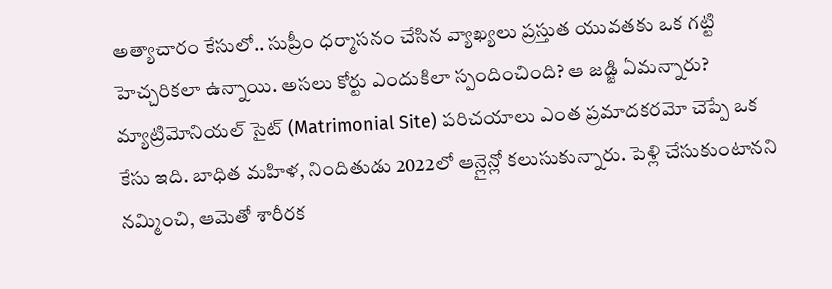అత్యాచారం కేసులో.. సుప్రీం ధర్మాసనం చేసిన వ్యాఖ్యలు ప్రస్తుత యువతకు ఒక గట్టి హెచ్చరికలా ఉన్నాయి. అసలు కోర్టు ఎందుకిలా స్పందించింది? ఆ జడ్జి ఏమన్నారు?
మ్యాట్రిమోనియల్ సైట్ (Matrimonial Site) పరిచయాలు ఎంత ప్రమాదకరమో చెప్పే ఒక కేసు ఇది. బాధిత మహిళ, నిందితుడు 2022లో ఆన్లైన్లో కలుసుకున్నారు. పెళ్లి చేసుకుంటానని నమ్మించి, ఆమెతో శారీరక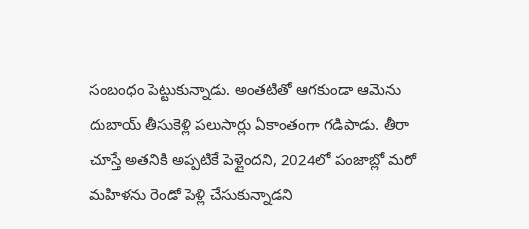సంబంధం పెట్టుకున్నాడు. అంతటితో ఆగకుండా ఆమెను దుబాయ్ తీసుకెళ్లి పలుసార్లు ఏకాంతంగా గడిపాడు. తీరా చూస్తే అతనికి అప్పటికే పెళ్లైందని, 2024లో పంజాబ్లో మరో మహిళను రెండో పెళ్లి చేసుకున్నాడని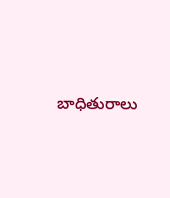బాధితురాలు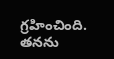గ్రహించింది.
తనను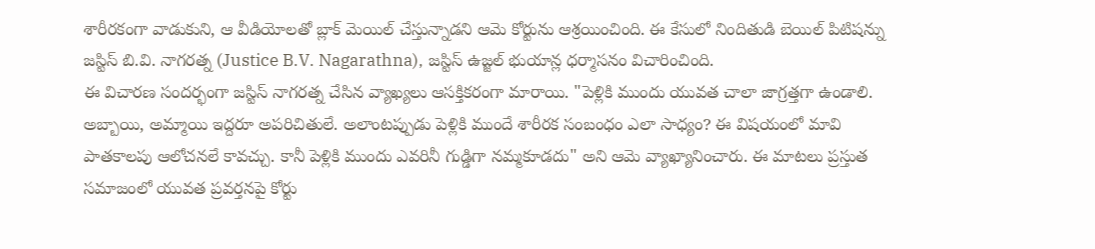శారీరకంగా వాడుకుని, ఆ వీడియోలతో బ్లాక్ మెయిల్ చేస్తున్నాడని ఆమె కోర్టును ఆశ్రయించింది. ఈ కేసులో నిందితుడి బెయిల్ పిటిషన్ను జస్టిస్ బి.వి. నాగరత్న (Justice B.V. Nagarathna), జస్టిస్ ఉజ్జల్ భుయాన్ల ధర్మాసనం విచారించింది.
ఈ విచారణ సందర్భంగా జస్టిస్ నాగరత్న చేసిన వ్యాఖ్యలు ఆసక్తికరంగా మారాయి. "పెళ్లికి ముందు యువత చాలా జాగ్రత్తగా ఉండాలి. అబ్బాయి, అమ్మాయి ఇద్దరూ అపరిచితులే. అలాంటప్పుడు పెళ్లికి ముందే శారీరక సంబంధం ఎలా సాధ్యం? ఈ విషయంలో మావి పాతకాలపు ఆలోచనలే కావచ్చు. కానీ పెళ్లికి ముందు ఎవరినీ గుడ్డిగా నమ్మకూడదు" అని ఆమె వ్యాఖ్యానించారు. ఈ మాటలు ప్రస్తుత సమాజంలో యువత ప్రవర్తనపై కోర్టు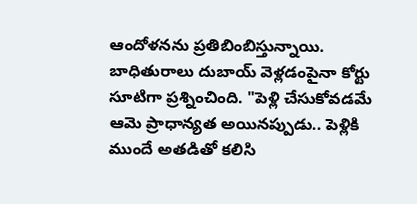ఆందోళనను ప్రతిబింబిస్తున్నాయి.
బాధితురాలు దుబాయ్ వెళ్లడంపైనా కోర్టు సూటిగా ప్రశ్నించింది. "పెళ్లి చేసుకోవడమే ఆమె ప్రాధాన్యత అయినప్పుడు.. పెళ్లికి ముందే అతడితో కలిసి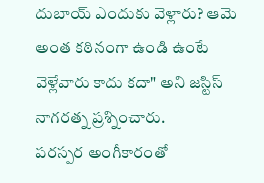దుబాయ్ ఎందుకు వెళ్లారు? ఆమె అంత కఠినంగా ఉండి ఉంటే వెళ్లేవారు కాదు కదా" అని జస్టిస్ నాగరత్న ప్రశ్నించారు.
పరస్పర అంగీకారంతో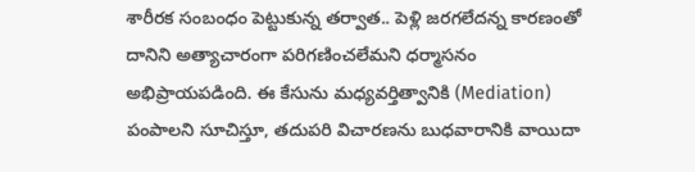శారీరక సంబంధం పెట్టుకున్న తర్వాత.. పెళ్లి జరగలేదన్న కారణంతో దానిని అత్యాచారంగా పరిగణించలేమని ధర్మాసనం అభిప్రాయపడింది. ఈ కేసును మధ్యవర్తిత్వానికి (Mediation) పంపాలని సూచిస్తూ, తదుపరి విచారణను బుధవారానికి వాయిదా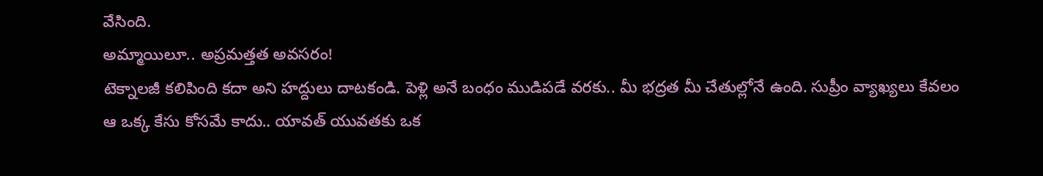వేసింది.
అమ్మాయిలూ.. అప్రమత్తత అవసరం!
టెక్నాలజీ కలిపింది కదా అని హద్దులు దాటకండి. పెళ్లి అనే బంధం ముడిపడే వరకు.. మీ భద్రత మీ చేతుల్లోనే ఉంది. సుప్రీం వ్యాఖ్యలు కేవలం ఆ ఒక్క కేసు కోసమే కాదు.. యావత్ యువతకు ఒక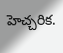హెచ్చరిక.